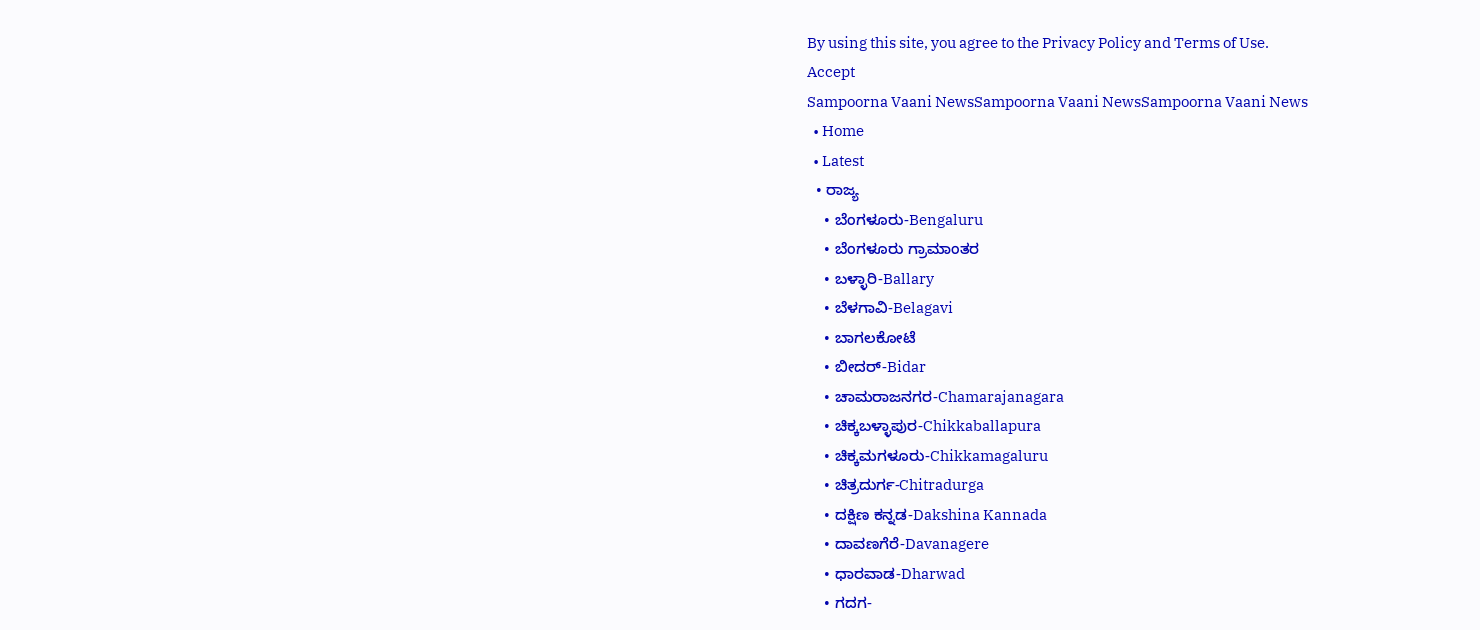By using this site, you agree to the Privacy Policy and Terms of Use.
Accept
Sampoorna Vaani NewsSampoorna Vaani NewsSampoorna Vaani News
  • Home
  • Latest
  • ರಾಜ್ಯ
    • ಬೆಂಗಳೂರು-Bengaluru
    • ಬೆಂಗಳೂರು ಗ್ರಾಮಾಂತರ
    • ಬಳ್ಳಾರಿ-Ballary
    • ಬೆಳಗಾವಿ-Belagavi
    • ಬಾಗಲಕೋಟೆ
    • ಬೀದರ್-Bidar
    • ಚಾಮರಾಜನಗರ-Chamarajanagara
    • ಚಿಕ್ಕಬಳ್ಳಾಪುರ-Chikkaballapura
    • ಚಿಕ್ಕಮಗಳೂರು-Chikkamagaluru
    • ಚಿತ್ರದುರ್ಗ-Chitradurga
    • ದಕ್ಷಿಣ ಕನ್ನಡ-Dakshina Kannada
    • ದಾವಣಗೆರೆ-Davanagere
    • ಧಾರವಾಡ-Dharwad
    • ಗದಗ-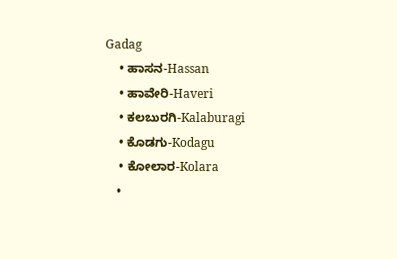Gadag
    • ಹಾಸನ-Hassan
    • ಹಾವೇರಿ-Haveri
    • ಕಲಬುರಗಿ-Kalaburagi
    • ಕೊಡಗು-Kodagu
    • ಕೋಲಾರ-Kolara
    •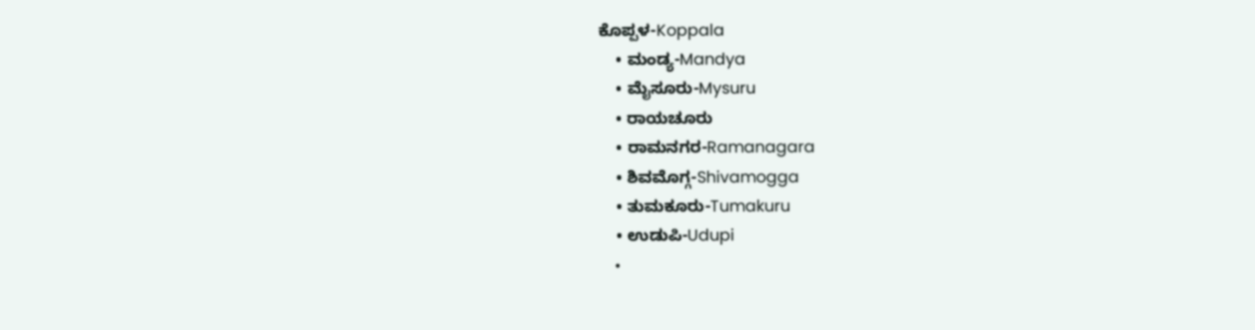ಕೊಪ್ಪಳ-Koppala
    • ಮಂಡ್ಯ-Mandya
    • ಮೈಸೂರು-Mysuru
    • ರಾಯಚೂರು
    • ರಾಮನಗರ-Ramanagara
    • ಶಿವಮೊಗ್ಗ-Shivamogga
    • ತುಮಕೂರು-Tumakuru
    • ಉಡುಪಿ-Udupi
    •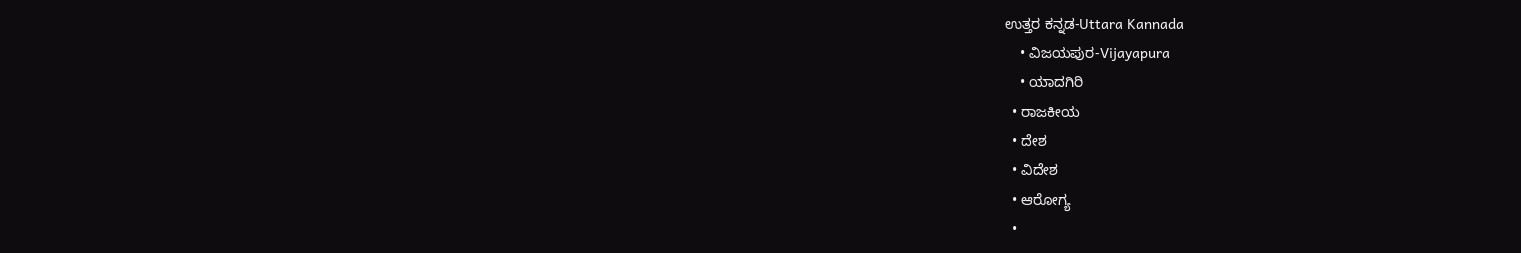ಉತ್ತರ ಕನ್ನಡ-Uttara Kannada
    • ವಿಜಯಪುರ-Vijayapura
    • ಯಾದಗಿರಿ
  • ರಾಜಕೀಯ
  • ದೇಶ
  • ವಿದೇಶ
  • ಆರೋಗ್ಯ
  •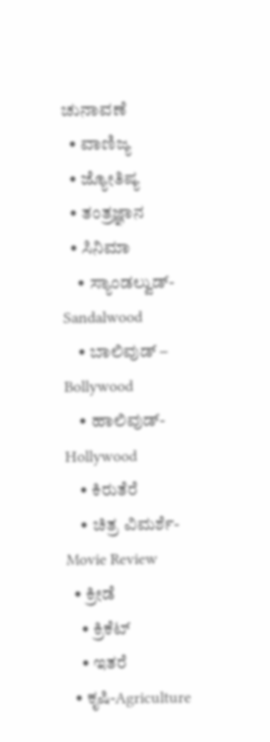ಚುನಾವಣೆ
  • ವಾಣಿಜ್ಯ
  • ಜ್ಯೋತಿಷ್ಯ
  • ತಂತ್ರಜ್ಞಾನ
  • ಸಿನಿಮಾ
    • ಸ್ಯಾಂಡಲ್ವುಡ್-Sandalwood
    • ಬಾಲಿವುಡ್ – Bollywood
    • ಹಾಲಿವುಡ್-Hollywood
    • ಕಿರುತೆರೆ
    • ಚಿತ್ರ ವಿಮರ್ಶೆ-Movie Review
  • ಕ್ರೀಡೆ
    • ಕ್ರಿಕೆಟ್
    • ಇತರೆ
  • ಕೃಷಿ-Agriculture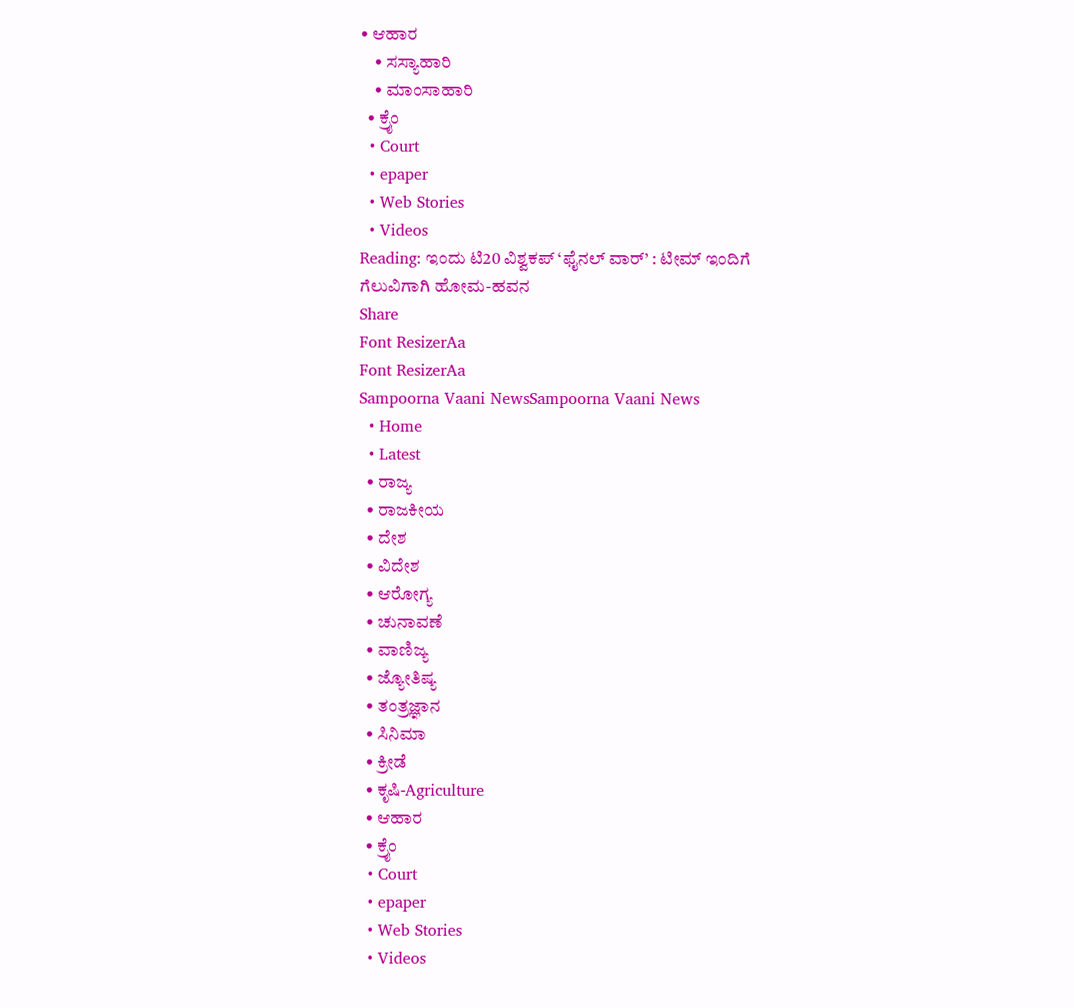• ಆಹಾರ
    • ಸಸ್ಯಾಹಾರಿ
    • ಮಾಂಸಾಹಾರಿ
  • ಕ್ರೈಂ
  • Court
  • epaper
  • Web Stories
  • Videos
Reading: ಇಂದು ಟಿ20 ವಿಶ್ವಕಪ್‌ ‘ಫೈನಲ್‌ ವಾರ್‌’ : ಟೀಮ್ ಇಂದಿಗೆ ಗೆಲುವಿಗಾಗಿ ಹೋಮ-ಹವನ
Share
Font ResizerAa
Font ResizerAa
Sampoorna Vaani NewsSampoorna Vaani News
  • Home
  • Latest
  • ರಾಜ್ಯ
  • ರಾಜಕೀಯ
  • ದೇಶ
  • ವಿದೇಶ
  • ಆರೋಗ್ಯ
  • ಚುನಾವಣೆ
  • ವಾಣಿಜ್ಯ
  • ಜ್ಯೋತಿಷ್ಯ
  • ತಂತ್ರಜ್ಞಾನ
  • ಸಿನಿಮಾ
  • ಕ್ರೀಡೆ
  • ಕೃಷಿ-Agriculture
  • ಆಹಾರ
  • ಕ್ರೈಂ
  • Court
  • epaper
  • Web Stories
  • Videos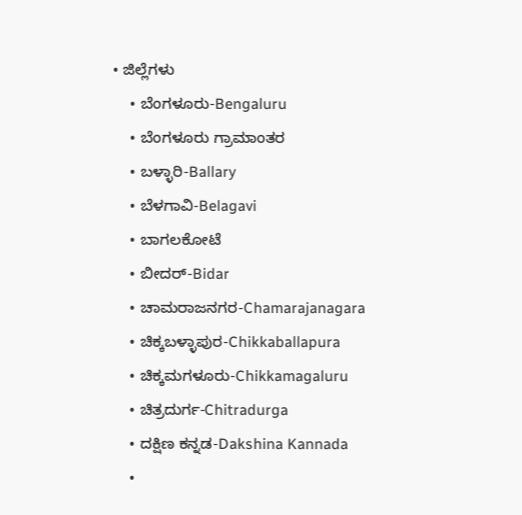• ಜಿಲ್ಲೆಗಳು
    • ಬೆಂಗಳೂರು-Bengaluru
    • ಬೆಂಗಳೂರು ಗ್ರಾಮಾಂತರ
    • ಬಳ್ಳಾರಿ-Ballary
    • ಬೆಳಗಾವಿ-Belagavi
    • ಬಾಗಲಕೋಟೆ
    • ಬೀದರ್-Bidar
    • ಚಾಮರಾಜನಗರ-Chamarajanagara
    • ಚಿಕ್ಕಬಳ್ಳಾಪುರ-Chikkaballapura
    • ಚಿಕ್ಕಮಗಳೂರು-Chikkamagaluru
    • ಚಿತ್ರದುರ್ಗ-Chitradurga
    • ದಕ್ಷಿಣ ಕನ್ನಡ-Dakshina Kannada
    •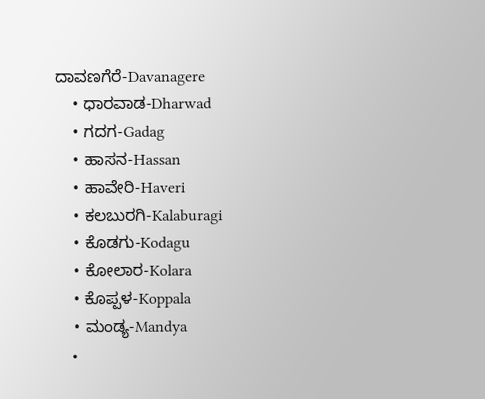ದಾವಣಗೆರೆ-Davanagere
    • ಧಾರವಾಡ-Dharwad
    • ಗದಗ-Gadag
    • ಹಾಸನ-Hassan
    • ಹಾವೇರಿ-Haveri
    • ಕಲಬುರಗಿ-Kalaburagi
    • ಕೊಡಗು-Kodagu
    • ಕೋಲಾರ-Kolara
    • ಕೊಪ್ಪಳ-Koppala
    • ಮಂಡ್ಯ-Mandya
    •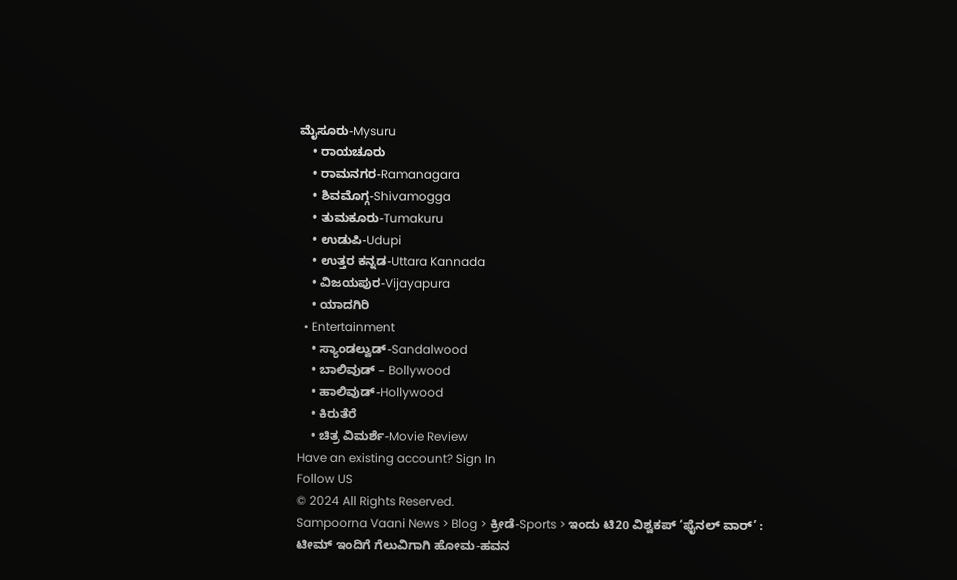ಮೈಸೂರು-Mysuru
    • ರಾಯಚೂರು
    • ರಾಮನಗರ-Ramanagara
    • ಶಿವಮೊಗ್ಗ-Shivamogga
    • ತುಮಕೂರು-Tumakuru
    • ಉಡುಪಿ-Udupi
    • ಉತ್ತರ ಕನ್ನಡ-Uttara Kannada
    • ವಿಜಯಪುರ-Vijayapura
    • ಯಾದಗಿರಿ
  • Entertainment
    • ಸ್ಯಾಂಡಲ್ವುಡ್-Sandalwood
    • ಬಾಲಿವುಡ್ – Bollywood
    • ಹಾಲಿವುಡ್-Hollywood
    • ಕಿರುತೆರೆ
    • ಚಿತ್ರ ವಿಮರ್ಶೆ-Movie Review
Have an existing account? Sign In
Follow US
© 2024 All Rights Reserved.
Sampoorna Vaani News > Blog > ಕ್ರೀಡೆ-Sports > ಇಂದು ಟಿ20 ವಿಶ್ವಕಪ್‌ ‘ಫೈನಲ್‌ ವಾರ್‌’ : ಟೀಮ್ ಇಂದಿಗೆ ಗೆಲುವಿಗಾಗಿ ಹೋಮ-ಹವನ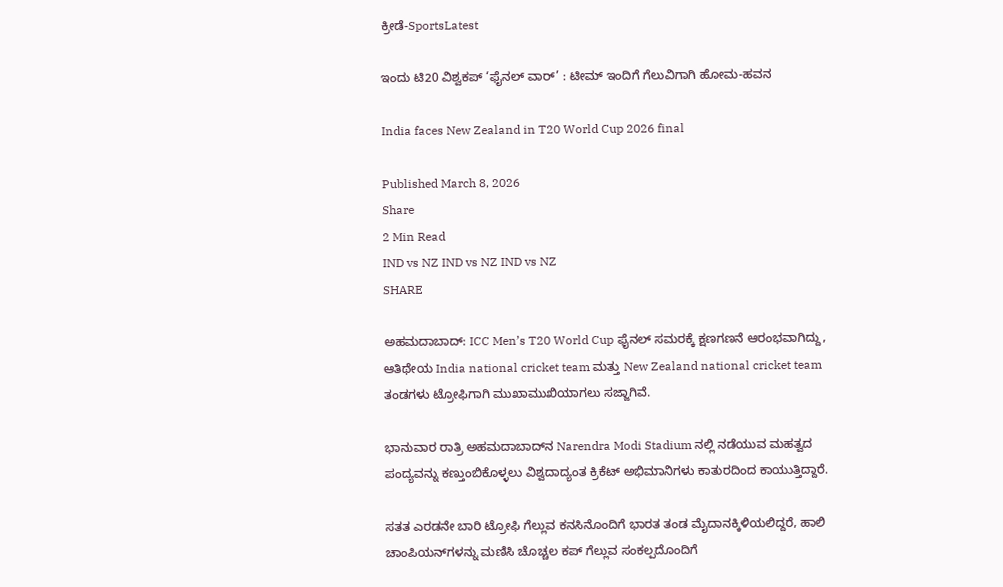ಕ್ರೀಡೆ-SportsLatest

ಇಂದು ಟಿ20 ವಿಶ್ವಕಪ್‌ ‘ಫೈನಲ್‌ ವಾರ್‌’ : ಟೀಮ್ ಇಂದಿಗೆ ಗೆಲುವಿಗಾಗಿ ಹೋಮ-ಹವನ

India faces New Zealand in T20 World Cup 2026 final

Published March 8, 2026
Share
2 Min Read
IND vs NZ IND vs NZ IND vs NZ
SHARE

ಅಹಮದಾಬಾದ್‌: ICC Men’s T20 World Cup ಫೈನಲ್‌ ಸಮರಕ್ಕೆ ಕ್ಷಣಗಣನೆ ಆರಂಭವಾಗಿದ್ದು, ಆತಿಥೇಯ India national cricket team ಮತ್ತು New Zealand national cricket team ತಂಡಗಳು ಟ್ರೋಫಿಗಾಗಿ ಮುಖಾಮುಖಿಯಾಗಲು ಸಜ್ಜಾಗಿವೆ.

ಭಾನುವಾರ ರಾತ್ರಿ ಅಹಮದಾಬಾದ್‌ನ Narendra Modi Stadium ನಲ್ಲಿ ನಡೆಯುವ ಮಹತ್ವದ ಪಂದ್ಯವನ್ನು ಕಣ್ತುಂಬಿಕೊಳ್ಳಲು ವಿಶ್ವದಾದ್ಯಂತ ಕ್ರಿಕೆಟ್ ಅಭಿಮಾನಿಗಳು ಕಾತುರದಿಂದ ಕಾಯುತ್ತಿದ್ದಾರೆ.

ಸತತ ಎರಡನೇ ಬಾರಿ ಟ್ರೋಫಿ ಗೆಲ್ಲುವ ಕನಸಿನೊಂದಿಗೆ ಭಾರತ ತಂಡ ಮೈದಾನಕ್ಕಿಳಿಯಲಿದ್ದರೆ, ಹಾಲಿ ಚಾಂಪಿಯನ್‌ಗಳನ್ನು ಮಣಿಸಿ ಚೊಚ್ಚಲ ಕಪ್‌ ಗೆಲ್ಲುವ ಸಂಕಲ್ಪದೊಂದಿಗೆ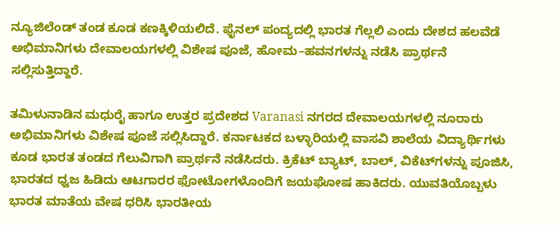ನ್ಯೂಜಿಲೆಂಡ್‌ ತಂಡ ಕೂಡ ಕಣಕ್ಕಿಳಿಯಲಿದೆ. ಫೈನಲ್‌ ಪಂದ್ಯದಲ್ಲಿ ಭಾರತ ಗೆಲ್ಲಲಿ ಎಂದು ದೇಶದ ಹಲವೆಡೆ ಅಭಿಮಾನಿಗಳು ದೇವಾಲಯಗಳಲ್ಲಿ ವಿಶೇಷ ಪೂಜೆ, ಹೋಮ–ಹವನಗಳನ್ನು ನಡೆಸಿ ಪ್ರಾರ್ಥನೆ ಸಲ್ಲಿಸುತ್ತಿದ್ದಾರೆ.

ತಮಿಳುನಾಡಿನ ಮಧುರೈ ಹಾಗೂ ಉತ್ತರ ಪ್ರದೇಶದ Varanasi ನಗರದ ದೇವಾಲಯಗಳಲ್ಲಿ ನೂರಾರು ಅಭಿಮಾನಿಗಳು ವಿಶೇಷ ಪೂಜೆ ಸಲ್ಲಿಸಿದ್ದಾರೆ. ಕರ್ನಾಟಕದ ಬಳ್ಳಾರಿಯಲ್ಲಿ ವಾಸವಿ ಶಾಲೆಯ ವಿದ್ಯಾರ್ಥಿಗಳು ಕೂಡ ಭಾರತ ತಂಡದ ಗೆಲುವಿಗಾಗಿ ಪ್ರಾರ್ಥನೆ ನಡೆಸಿದರು. ಕ್ರಿಕೆಟ್ ಬ್ಯಾಟ್‌, ಬಾಲ್‌, ವಿಕೆಟ್‌ಗಳನ್ನು ಪೂಜಿಸಿ, ಭಾರತದ ಧ್ವಜ ಹಿಡಿದು ಆಟಗಾರರ ಫೋಟೋಗಳೊಂದಿಗೆ ಜಯಘೋಷ ಹಾಕಿದರು. ಯುವತಿಯೊಬ್ಬಳು ಭಾರತ ಮಾತೆಯ ವೇಷ ಧರಿಸಿ ಭಾರತೀಯ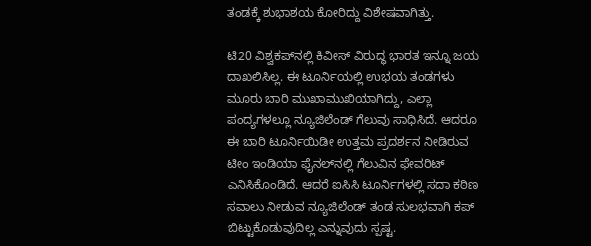ತಂಡಕ್ಕೆ ಶುಭಾಶಯ ಕೋರಿದ್ದು ವಿಶೇಷವಾಗಿತ್ತು.

ಟಿ20 ವಿಶ್ವಕಪ್‌ನಲ್ಲಿ ಕಿವೀಸ್‌ ವಿರುದ್ಧ ಭಾರತ ಇನ್ನೂ ಜಯ ದಾಖಲಿಸಿಲ್ಲ. ಈ ಟೂರ್ನಿಯಲ್ಲಿ ಉಭಯ ತಂಡಗಳು ಮೂರು ಬಾರಿ ಮುಖಾಮುಖಿಯಾಗಿದ್ದು, ಎಲ್ಲಾ ಪಂದ್ಯಗಳಲ್ಲೂ ನ್ಯೂಜಿಲೆಂಡ್‌ ಗೆಲುವು ಸಾಧಿಸಿದೆ. ಆದರೂ ಈ ಬಾರಿ ಟೂರ್ನಿಯಿಡೀ ಉತ್ತಮ ಪ್ರದರ್ಶನ ನೀಡಿರುವ ಟೀಂ ಇಂಡಿಯಾ ಫೈನಲ್‌ನಲ್ಲಿ ಗೆಲುವಿನ ಫೇವರಿಟ್‌ ಎನಿಸಿಕೊಂಡಿದೆ. ಆದರೆ ಐಸಿಸಿ ಟೂರ್ನಿಗಳಲ್ಲಿ ಸದಾ ಕಠಿಣ ಸವಾಲು ನೀಡುವ ನ್ಯೂಜಿಲೆಂಡ್‌ ತಂಡ ಸುಲಭವಾಗಿ ಕಪ್‌ ಬಿಟ್ಟುಕೊಡುವುದಿಲ್ಲ ಎನ್ನುವುದು ಸ್ಪಷ್ಟ.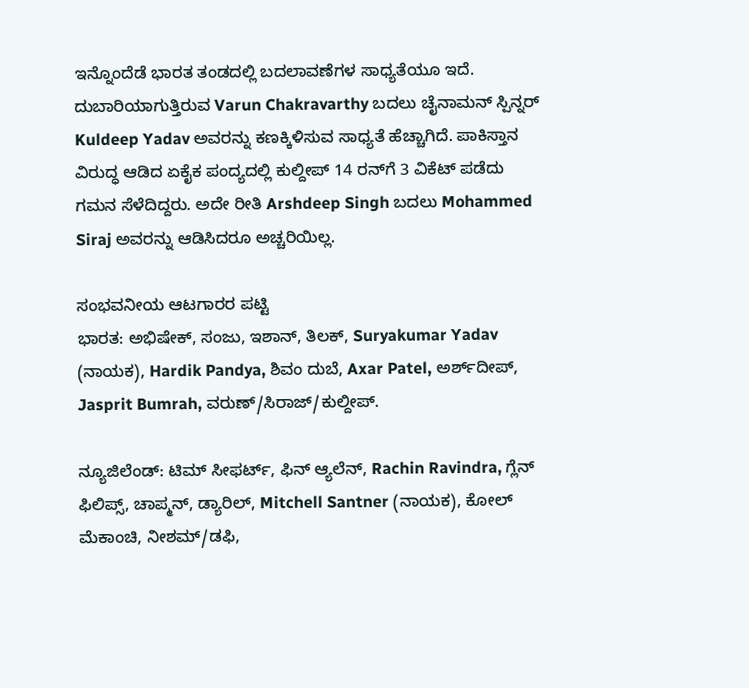ಇನ್ನೊಂದೆಡೆ ಭಾರತ ತಂಡದಲ್ಲಿ ಬದಲಾವಣೆಗಳ ಸಾಧ್ಯತೆಯೂ ಇದೆ. ದುಬಾರಿಯಾಗುತ್ತಿರುವ Varun Chakravarthy ಬದಲು ಚೈನಾಮನ್‌ ಸ್ಪಿನ್ನರ್‌ Kuldeep Yadav ಅವರನ್ನು ಕಣಕ್ಕಿಳಿಸುವ ಸಾಧ್ಯತೆ ಹೆಚ್ಚಾಗಿದೆ. ಪಾಕಿಸ್ತಾನ ವಿರುದ್ಧ ಆಡಿದ ಏಕೈಕ ಪಂದ್ಯದಲ್ಲಿ ಕುಲ್ದೀಪ್‌ 14 ರನ್‌ಗೆ 3 ವಿಕೆಟ್‌ ಪಡೆದು ಗಮನ ಸೆಳೆದಿದ್ದರು. ಅದೇ ರೀತಿ Arshdeep Singh ಬದಲು Mohammed Siraj ಅವರನ್ನು ಆಡಿಸಿದರೂ ಅಚ್ಚರಿಯಿಲ್ಲ.

ಸಂಭವನೀಯ ಆಟಗಾರರ ಪಟ್ಟಿ
ಭಾರತ: ಅಭಿಷೇಕ್‌, ಸಂಜು, ಇಶಾನ್‌, ತಿಲಕ್‌, Suryakumar Yadav (ನಾಯಕ), Hardik Pandya, ಶಿವಂ ದುಬೆ, Axar Patel, ಅರ್ಶ್‌ದೀಪ್‌, Jasprit Bumrah, ವರುಣ್‌/ಸಿರಾಜ್‌/ಕುಲ್ದೀಪ್‌.

ನ್ಯೂಜಿಲೆಂಡ್‌: ಟಿಮ್‌ ಸೀಫರ್ಟ್‌, ಫಿನ್‌ ಆ್ಯಲೆನ್‌, Rachin Ravindra, ಗ್ಲೆನ್‌ ಫಿಲಿಪ್ಸ್‌, ಚಾಪ್ಮನ್‌, ಡ್ಯಾರಿಲ್‌, Mitchell Santner (ನಾಯಕ), ಕೋಲ್‌ ಮೆಕಾಂಚಿ, ನೀಶಮ್‌/ಡಫಿ,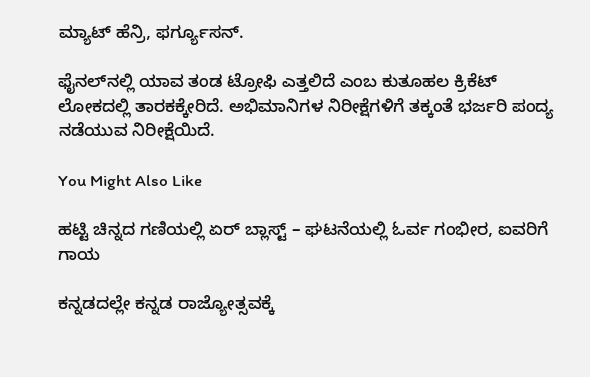ಮ್ಯಾಟ್‌ ಹೆನ್ರಿ, ಫರ್ಗ್ಯೂಸನ್‌.

ಫೈನಲ್‌ನಲ್ಲಿ ಯಾವ ತಂಡ ಟ್ರೋಫಿ ಎತ್ತಲಿದೆ ಎಂಬ ಕುತೂಹಲ ಕ್ರಿಕೆಟ್ ಲೋಕದಲ್ಲಿ ತಾರಕಕ್ಕೇರಿದೆ. ಅಭಿಮಾನಿಗಳ ನಿರೀಕ್ಷೆಗಳಿಗೆ ತಕ್ಕಂತೆ ಭರ್ಜರಿ ಪಂದ್ಯ ನಡೆಯುವ ನಿರೀಕ್ಷೆಯಿದೆ.

You Might Also Like

ಹಟ್ಟಿ ಚಿನ್ನದ ಗಣಿಯಲ್ಲಿ ಏರ್ ಬ್ಲಾಸ್ಟ್ – ಘಟನೆಯಲ್ಲಿ ಓರ್ವ ಗಂಭೀರ, ಐವರಿಗೆ ಗಾಯ

ಕನ್ನಡದಲ್ಲೇ ಕನ್ನಡ ರಾಜ್ಯೋತ್ಸವಕ್ಕೆ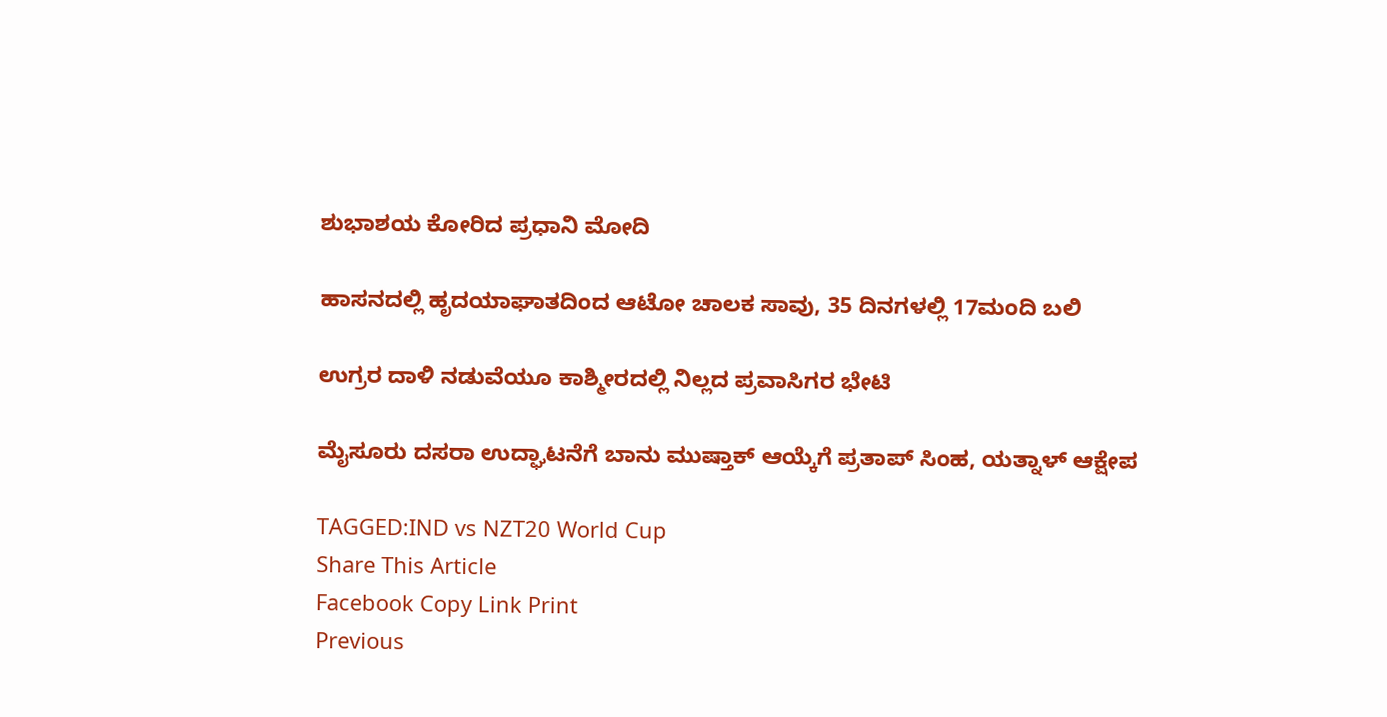ಶುಭಾಶಯ ಕೋರಿದ ಪ್ರಧಾನಿ ಮೋದಿ

ಹಾಸನದಲ್ಲಿ ಹೃದಯಾಘಾತದಿಂದ ಆಟೋ ಚಾಲಕ ಸಾವು, 35 ದಿನಗಳಲ್ಲಿ 17ಮಂದಿ ಬಲಿ

ಉಗ್ರರ ದಾಳಿ ನಡುವೆಯೂ ಕಾಶ್ಮೀರದಲ್ಲಿ ನಿಲ್ಲದ ಪ್ರವಾಸಿಗರ ಭೇಟಿ

ಮೈಸೂರು ದಸರಾ ಉದ್ಘಾಟನೆಗೆ ಬಾನು ಮುಷ್ತಾಕ್ ಆಯ್ಕೆಗೆ ಪ್ರತಾಪ್ ಸಿಂಹ, ಯತ್ನಾಳ್ ಆಕ್ಷೇಪ

TAGGED:IND vs NZT20 World Cup
Share This Article
Facebook Copy Link Print
Previous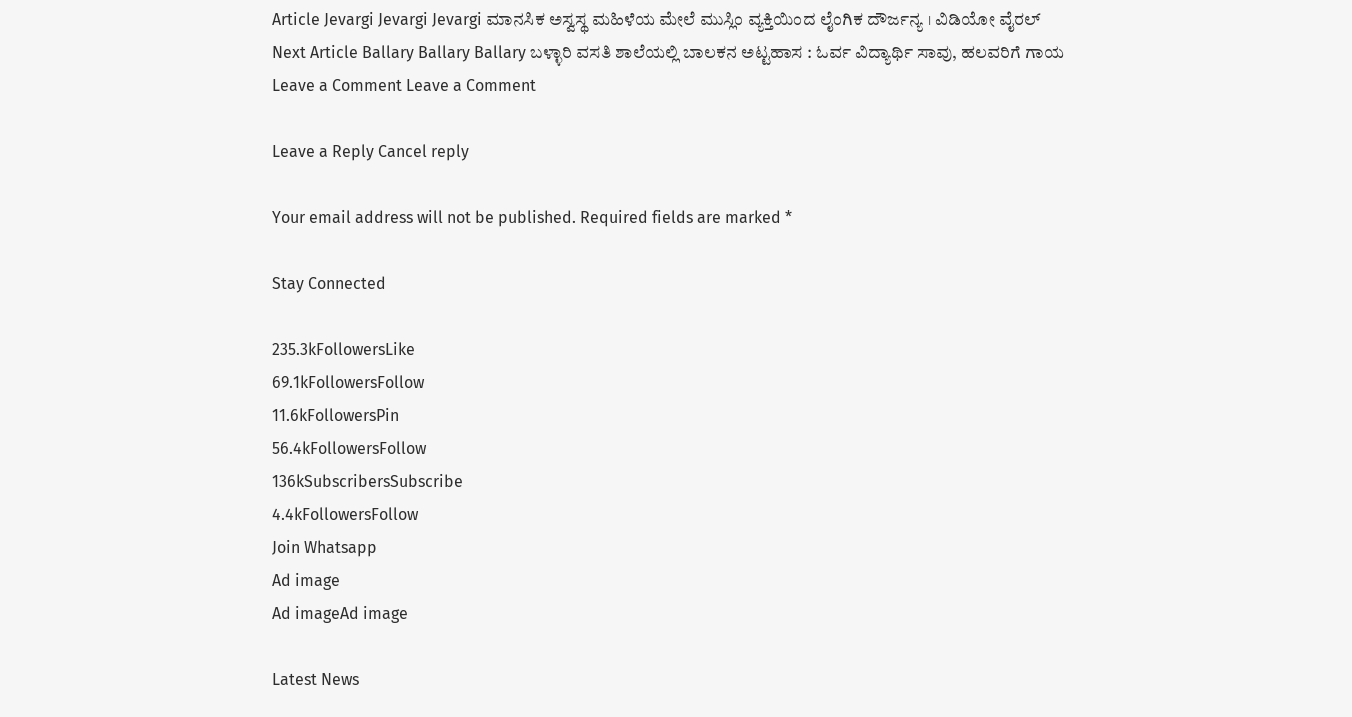Article Jevargi Jevargi Jevargi ಮಾನಸಿಕ ಅಸ್ವಸ್ಥ ಮಹಿಳೆಯ ಮೇಲೆ ಮುಸ್ಲಿಂ ವ್ಯಕ್ತಿಯಿಂದ ಲೈಂಗಿಕ ದೌರ್ಜನ್ಯ । ವಿಡಿಯೋ ವೈರಲ್
Next Article Ballary Ballary Ballary ಬಳ್ಳಾರಿ ವಸತಿ ಶಾಲೆಯಲ್ಲಿ ಬಾಲಕನ ಅಟ್ಟಹಾಸ : ಓರ್ವ ವಿದ್ಯಾರ್ಥಿ ಸಾವು, ಹಲವರಿಗೆ ಗಾಯ
Leave a Comment Leave a Comment

Leave a Reply Cancel reply

Your email address will not be published. Required fields are marked *

Stay Connected

235.3kFollowersLike
69.1kFollowersFollow
11.6kFollowersPin
56.4kFollowersFollow
136kSubscribersSubscribe
4.4kFollowersFollow
Join Whatsapp
Ad image
Ad imageAd image

Latest News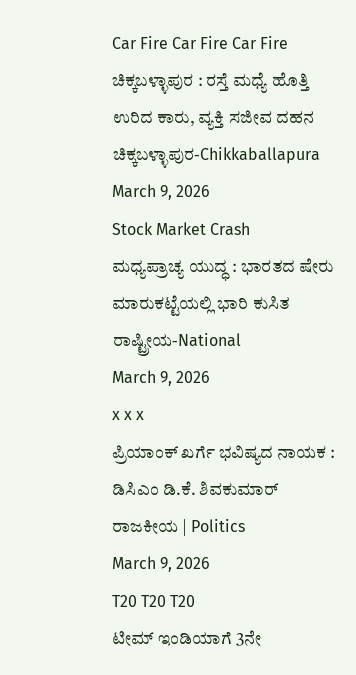Car Fire Car Fire Car Fire
ಚಿಕ್ಕಬಳ್ಳಾಪುರ : ರಸ್ತೆ ಮಧ್ಯೆ ಹೊತ್ತಿ ಉರಿದ ಕಾರು, ವ್ಯಕ್ತಿ ಸಜೀವ ದಹನ
ಚಿಕ್ಕಬಳ್ಳಾಪುರ-Chikkaballapura
March 9, 2026
Stock Market Crash
ಮಧ್ಯಪ್ರಾಚ್ಯ ಯುದ್ಧ : ಭಾರತದ ಷೇರು ಮಾರುಕಟ್ಟೆಯಲ್ಲಿ ಭಾರಿ ಕುಸಿತ
ರಾಷ್ಟ್ರೀಯ-National
March 9, 2026
x x x
ಪ್ರಿಯಾಂಕ್ ಖರ್ಗೆ ಭವಿಷ್ಯದ ನಾಯಕ : ಡಿಸಿಎಂ ಡಿ.ಕೆ. ಶಿವಕುಮಾರ್
ರಾಜಕೀಯ | Politics
March 9, 2026
T20 T20 T20
ಟೀಮ್ ಇಂಡಿಯಾಗೆ 3ನೇ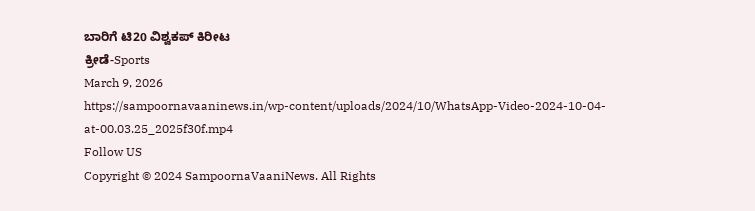ಬಾರಿಗೆ ಟಿ20 ವಿಶ್ವಕಪ್‌ ಕಿರೀಟ
ಕ್ರೀಡೆ-Sports
March 9, 2026
https://sampoornavaaninews.in/wp-content/uploads/2024/10/WhatsApp-Video-2024-10-04-at-00.03.25_2025f30f.mp4
Follow US
Copyright © 2024 SampoornaVaaniNews. All Rights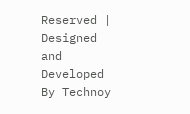Reserved | Designed and Developed By Technoy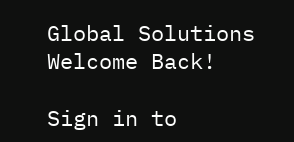Global Solutions
Welcome Back!

Sign in to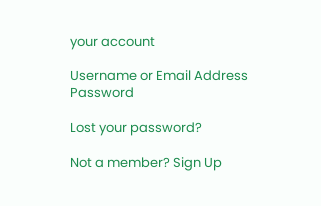your account

Username or Email Address
Password

Lost your password?

Not a member? Sign Up